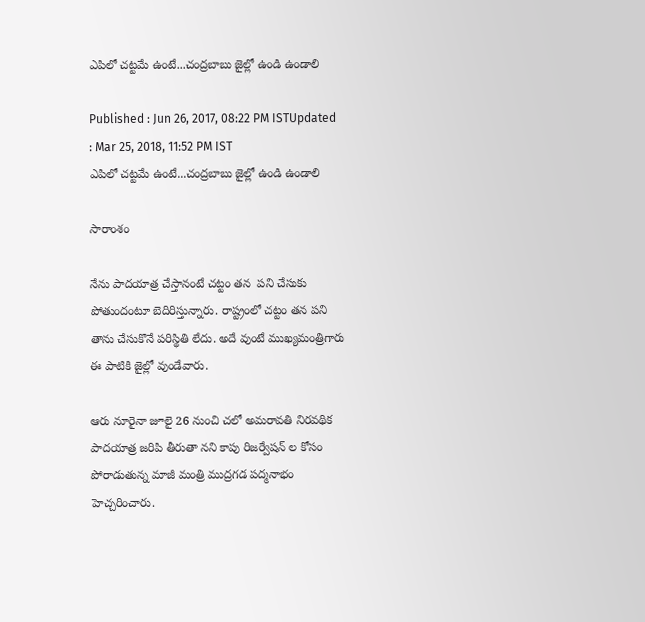ఎపిలో చట్టమే ఉంటే...చంద్రబాబు జైల్లో ఉండి ఉండాలి

Published : Jun 26, 2017, 08:22 PM ISTUpdated : Mar 25, 2018, 11:52 PM IST
ఎపిలో చట్టమే ఉంటే...చంద్రబాబు జైల్లో ఉండి ఉండాలి

సారాంశం

నేను పాదయాత్ర చేస్తానంటే చట్టం తన  పని చేసుకు పోతుందంటూ బెదిరిస్తున్నారు. రాష్ట్రంలో చట్టం తన పని తాను చేసుకొనే పరిస్థితి లేదు. అదే వుంటే ముఖ్యమంత్రిగారు ఈ పాటికి జైల్లో వుండేవారు.

ఆరు నూరైనా జూలై 26 నుంచి చలో అమరావతి నిరవథిక పాదయాత్ర జరిపి తీరుతా నని కాపు రిజర్వేషన్ ల కోసం పోరాడుతున్న మాజీ మంత్రి ముద్రగడ పద్మనాభం హెచ్చరించారు.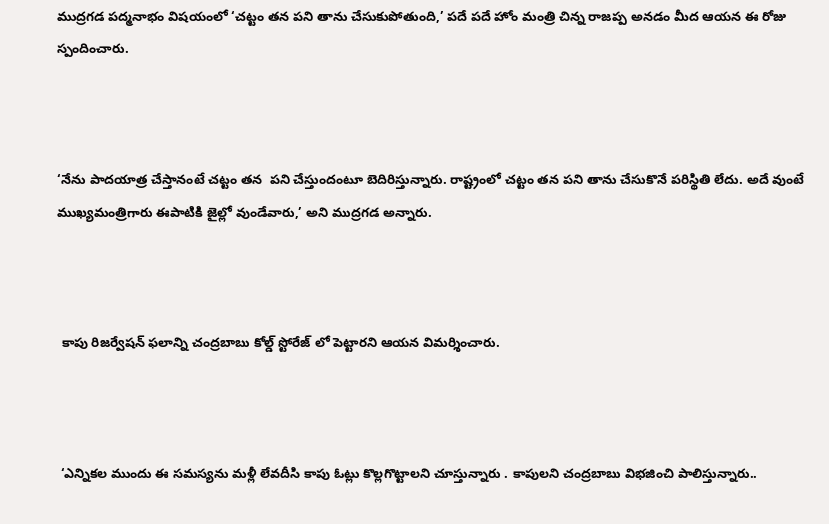ముద్రగడ పద్మనాభం విషయంలో ‘చట్టం తన పని తాను చేసుకుపోతుంది,’ పదే పదే హోం మంత్రి చిన్న రాజప్ప అనడం మీద ఆయన ఈ రోజు స్పందించారు.



‘నేను పాదయాత్ర చేస్తానంటే చట్టం తన  పని చేస్తుందంటూ బెదిరిస్తున్నారు. రాష్ట్రంలో చట్టం తన పని తాను చేసుకొనే పరిస్థితి లేదు. అదే వుంటే ముఖ్యమంత్రిగారు ఈపాటికి జైల్లో వుండేవారు,’ అని ముద్రగడ అన్నారు.



 కాపు రిజర్వేషన్ ఫలాన్ని చంద్రబాబు కోల్డ్ స్టోరేజ్ లో పెట్టారని ఆయన విమర్శించారు.



 ‘ఎన్నికల ముందు ఈ సమస్యను మళ్లీ లేవదీసి కాపు ఓట్లు కొల్లగొట్టాలని చూస్తున్నారు . కాపులని చంద్రబాబు విభజించి పాలిస్తున్నారు..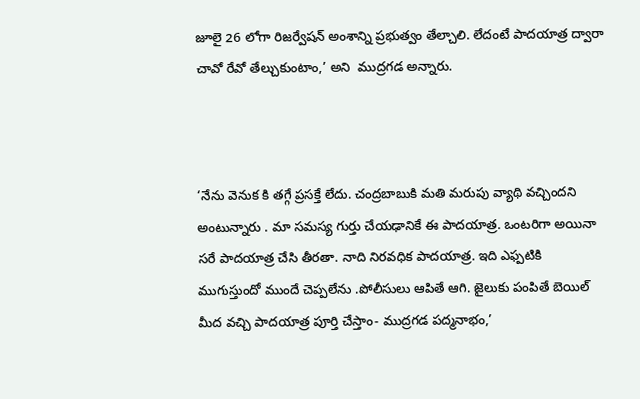జూలై 26 లోగా రిజర్వేషన్ అంశాన్ని ప్రభుత్వం తేల్చాలి. లేదంటే పాదయాత్ర ద్వారా చావో రేవో తేల్చుకుంటాం,’ అని  ముద్రగడ అన్నారు.



‘నేను వెనుక కి తగ్గే ప్రసక్తే లేదు. చంద్రబాబుకి మతి మరుపు వ్యాథి వచ్చిందని అంటున్నారు . మా సమస్య గుర్తు చేయఢానికే ఈ పాదయాత్ర. ఒంటరిగా అయినా సరే పాదయాత్ర చేసి తీరతా. నాది నిరవధిక పాదయాత్ర. ఇది ఎఫ్పటికి ముగుస్తుందో ముందే చెప్పలేను .పోలీసులు ఆపితే ఆగి. జైలుకు పంపితే బెయిల్ మీద వచ్చి పాదయాత్ర పూర్తి చేస్తాం- ముద్రగడ పద్మనాభం,’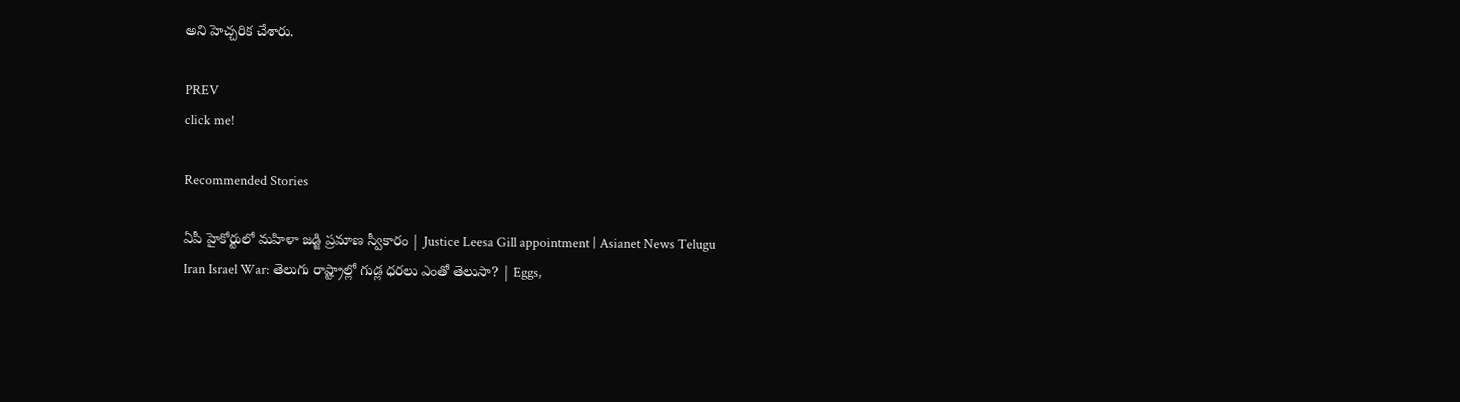అని హెచ్చరిక చేశారు.

PREV
click me!

Recommended Stories

ఏపీ హైకోర్టులో మహిళా జడ్జి ప్రమాణ స్వీకారం | Justice Leesa Gill appointment | Asianet News Telugu
Iran Israel War: తెలుగు రాష్ట్రాల్లో గుడ్ల ధరలు ఎంతో తెలుసా? | Eggs,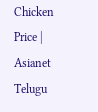Chicken Price | Asianet Telugu